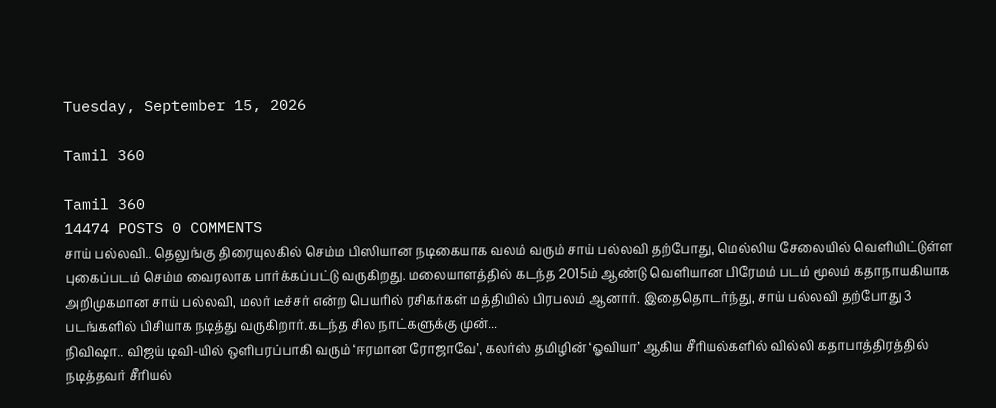Tuesday, September 15, 2026

Tamil 360

Tamil 360
14474 POSTS 0 COMMENTS
சாய் பல்லவி.. தெலுங்கு திரையுலகில் செம்ம பிஸியான நடிகையாக வலம் வரும் சாய் பல்லவி தற்போது, மெல்லிய சேலையில் வெளியிட்டுள்ள புகைப்படம் செம்ம வைரலாக பார்க்கப்பட்டு வருகிறது. மலையாளத்தில் கடந்த 2015ம் ஆண்டு வெளியான பிரேமம் படம் மூலம் கதாநாயகியாக அறிமுகமான சாய் பல்லவி, மலர் டீச்சர் என்ற பெயரில் ரசிகர்கள் மத்தியில் பிரபலம் ஆனார். இதைதொடர்ந்து, சாய் பல்லவி தற்போது 3 படங்களில் பிசியாக நடித்து வருகிறார்.கடந்த சில நாட்களுக்கு முன்...
நிவிஷா.. விஜய் டிவி-யில் ஒளிபரப்பாகி வரும் ‘ஈரமான ரோஜாவே’, கலர்ஸ் தமிழின் ‘ஓவியா’ ஆகிய சீரியல்களில் வில்லி கதாபாத்திரத்தில் நடித்தவர் சீரியல்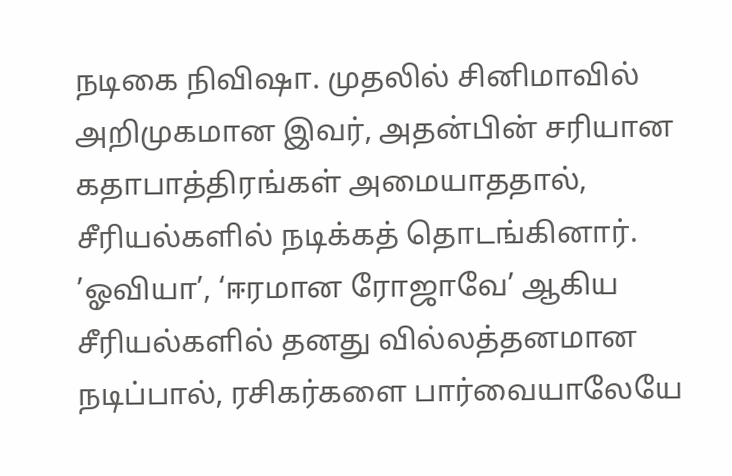நடிகை நிவிஷா. முதலில் சினிமாவில் அறிமுகமான இவர், அதன்பின் சரியான கதாபாத்திரங்கள் அமையாததால், சீரியல்களில் நடிக்கத் தொடங்கினார். ’ஓவியா’, ‘ஈரமான ரோஜாவே’ ஆகிய சீரியல்களில் தனது வில்லத்தனமான நடிப்பால், ரசிகர்களை பார்வையாலேயே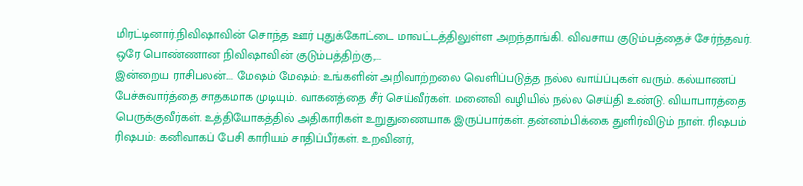மிரட்டினார்.நிவிஷாவின் சொந்த ஊர் புதுக்கோட்டை மாவட்டத்திலுள்ள அறந்தாங்கி. விவசாய குடும்பத்தைச் சேர்ந்தவர். ஒரே பொண்ணான நிவிஷாவின் குடும்பத்திற்கு,...
இன்றைய ராசிபலன்.... மேஷம் மேஷம்: உங்களின் அறிவாற்றலை வெளிப்படுத்த நல்ல வாய்ப்புகள் வரும். கல்யாணப் பேச்சுவார்த்தை சாதகமாக முடியும். வாகனத்தை சீர் செய்வீர்கள். மனைவி வழியில் நல்ல செய்தி உண்டு. வியாபாரத்தை பெருக்குவீர்கள். உத்தியோகத்தில் அதிகாரிகள் உறுதுணையாக இருப்பார்கள். தன்னம்பிக்கை துளிர்விடும் நாள். ரிஷபம் ரிஷபம்: கனிவாகப் பேசி காரியம் சாதிப்பீர்கள். உறவினர்,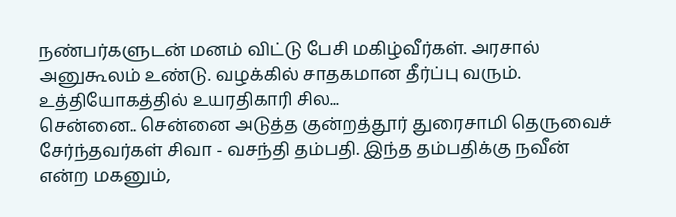நண்பர்களுடன் மனம் விட்டு பேசி மகிழ்வீர்கள். அரசால் அனுகூலம் உண்டு. வழக்கில் சாதகமான தீர்ப்பு வரும். உத்தியோகத்தில் உயரதிகாரி சில...
சென்னை.. சென்னை அடுத்த குன்றத்தூர் துரைசாமி தெருவைச் சேர்ந்தவர்கள் சிவா - வசந்தி தம்பதி. இந்த தம்பதிக்கு நவீன் என்ற மகனும்,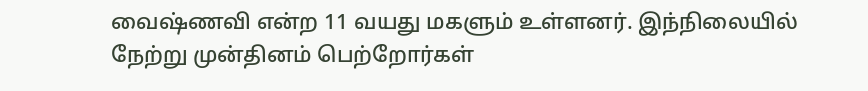வைஷ்ணவி என்ற 11 வயது மகளும் உள்ளனர். இந்நிலையில் நேற்று முன்தினம் பெற்றோர்கள்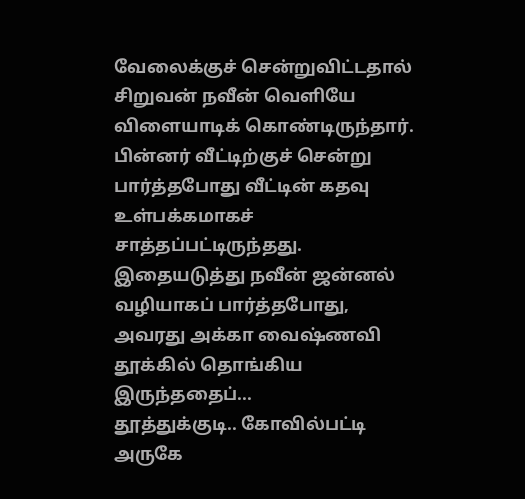வேலைக்குச் சென்றுவிட்டதால் சிறுவன் நவீன் வெளியே விளையாடிக் கொண்டிருந்தார். பின்னர் வீட்டிற்குச் சென்று பார்த்தபோது வீட்டின் கதவு உள்பக்கமாகச் சாத்தப்பட்டிருந்தது. இதையடுத்து நவீன் ஜன்னல் வழியாகப் பார்த்தபோது, அவரது அக்கா வைஷ்ணவி தூக்கில் தொங்கிய இருந்ததைப்...
தூத்துக்குடி.. கோவில்பட்டி அருகே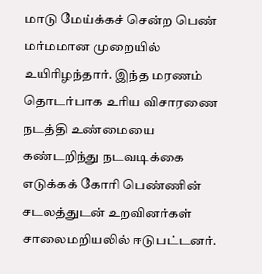மாடு மேய்க்கச் சென்ற பெண் மர்மமான முறையில் உயிரிழந்தார். இந்த மரணம் தொடர்பாக உரிய விசாரணை நடத்தி உண்மையை கண்டறிந்து நடவடிக்கை எடுக்கக் கோரி பெண்ணின் சடலத்துடன் உறவினர்கள் சாலைமறியலில் ஈடுபட்டனர்.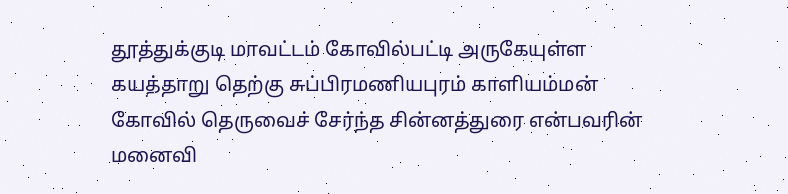தூத்துக்குடி மாவட்டம் கோவில்பட்டி அருகேயுள்ள கயத்தாறு தெற்கு சுப்பிரமணியபுரம் காளியம்மன் கோவில் தெருவைச் சேர்ந்த சின்னத்துரை என்பவரின் மனைவி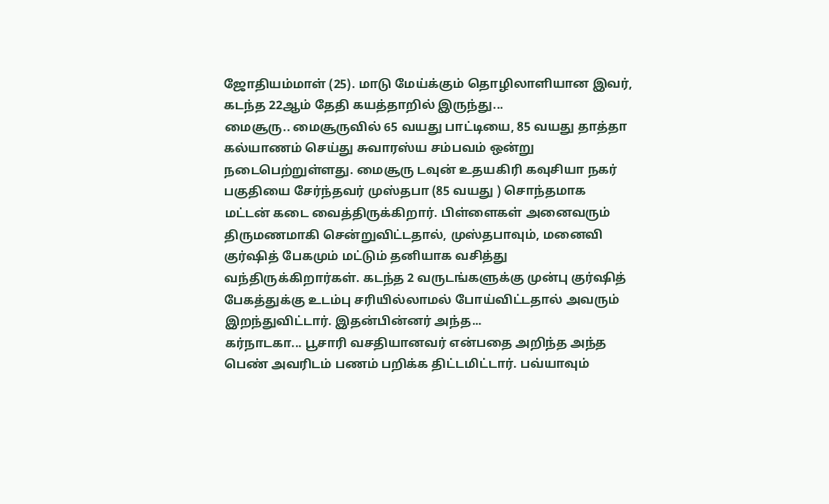ஜோதியம்மாள் (25). மாடு மேய்க்கும் தொழிலாளியான இவர், கடந்த 22ஆம் தேதி கயத்தாறில் இருந்து...
மைசூரு.. மைசூருவில் 65 வயது பாட்டியை, 85 வயது தாத்தா கல்யாணம் செய்து சுவாரஸ்ய சம்பவம் ஒன்று நடைபெற்றுள்ளது. மைசூரு டவுன் உதயகிரி கவுசியா நகர் பகுதியை சேர்ந்தவர் முஸ்தபா (85 வயது ) சொந்தமாக மட்டன் கடை வைத்திருக்கிறார். பிள்ளைகள் அனைவரும் திருமணமாகி சென்றுவிட்டதால், முஸ்தபாவும், மனைவி குர்ஷித் பேகமும் மட்டும் தனியாக வசித்து வந்திருக்கிறார்கள். கடந்த 2 வருடங்களுக்கு முன்பு குர்ஷித் பேகத்துக்கு உடம்பு சரியில்லாமல் போய்விட்டதால் அவரும் இறந்துவிட்டார். இதன்பின்னர் அந்த...
கர்நாடகா... பூசாரி வசதியானவர் என்பதை அறிந்த அந்த பெண் அவரிடம் பணம் பறிக்க திட்டமிட்டார். பவ்யாவும்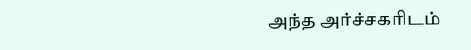அந்த அர்ச்சகரிடம்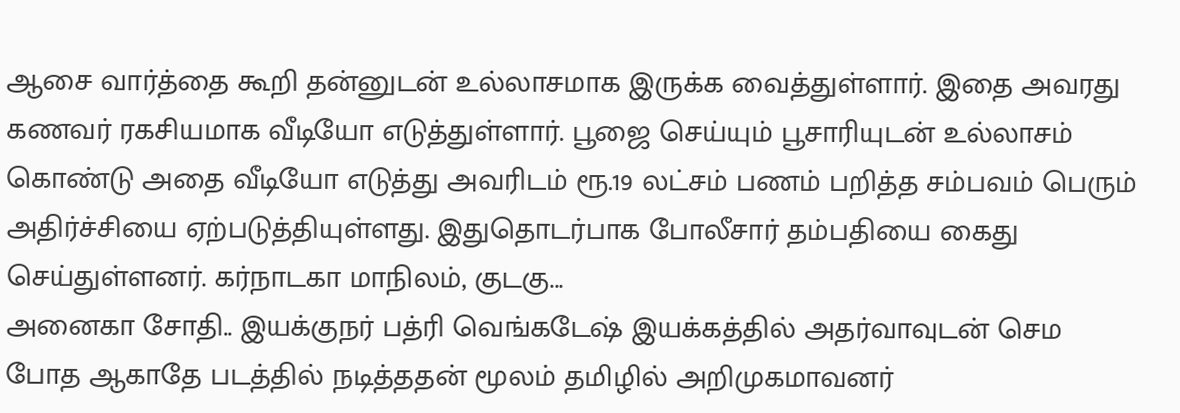ஆசை வார்த்தை கூறி தன்னுடன் உல்லாசமாக இருக்க வைத்துள்ளார். இதை அவரது கணவர் ரகசியமாக வீடியோ எடுத்துள்ளார். பூஜை செய்யும் பூசாரியுடன் உல்லாசம் கொண்டு அதை வீடியோ எடுத்து அவரிடம் ரூ.19 லட்சம் பணம் பறித்த சம்பவம் பெரும் அதிர்ச்சியை ஏற்படுத்தியுள்ளது. இதுதொடர்பாக போலீசார் தம்பதியை கைது செய்துள்ளனர். கர்நாடகா மாநிலம், குடகு...
அனைகா சோதி.. இயக்குநர் பத்ரி வெங்கடேஷ் இயக்கத்தில் அதர்வாவுடன் செம போத ஆகாதே படத்தில் நடித்ததன் மூலம் தமிழில் அறிமுகமாவனர்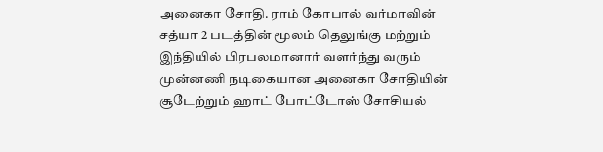அனைகா சோதி. ராம் கோபால் வர்மாவின் சத்யா 2 படத்தின் மூலம் தெலுங்கு மற்றும் இந்தியில் பிரபலமானார் வளர்ந்து வரும் முன்னணி நடிகையான அனைகா சோதியின் சூடேற்றும் ஹாட் போட்டோஸ் சோசியல்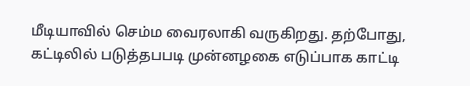மீடியாவில் செம்ம வைரலாகி வருகிறது. தற்போது, கட்டிலில் படுத்தபபடி முன்னழகை எடுப்பாக காட்டி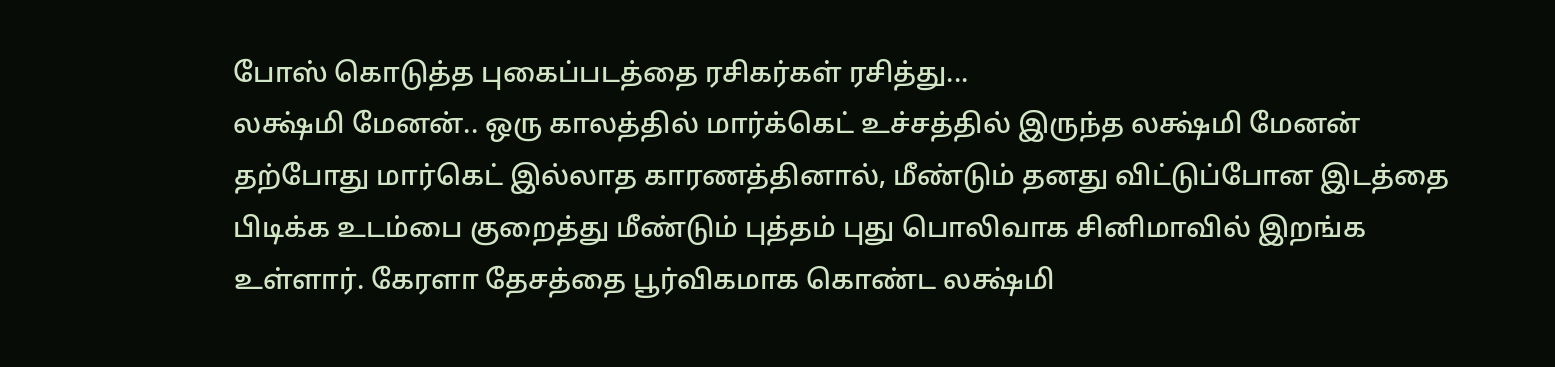போஸ் கொடுத்த புகைப்படத்தை ரசிகர்கள் ரசித்து...
லக்ஷ்மி மேனன்.. ஒரு காலத்தில் மார்க்கெட் உச்சத்தில் இருந்த லக்ஷ்மி மேனன் தற்போது மார்கெட் இல்லாத காரணத்தினால், மீண்டும் தனது விட்டுப்போன இடத்தை பிடிக்க உடம்பை குறைத்து மீண்டும் புத்தம் புது பொலிவாக சினிமாவில் இறங்க உள்ளார். கேரளா தேசத்தை பூர்விகமாக கொண்ட லக்ஷ்மி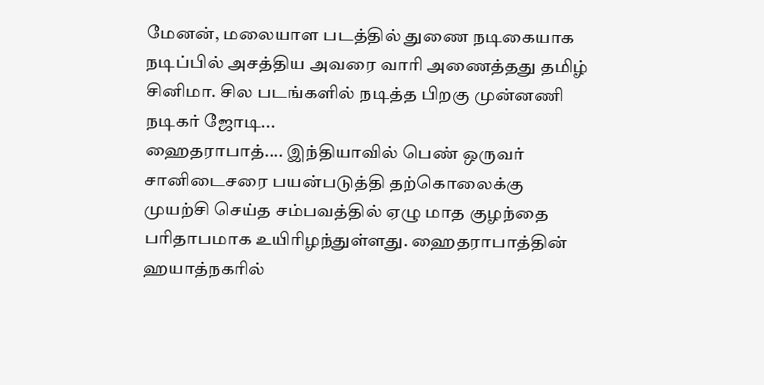மேனன், மலையாள படத்தில் துணை நடிகையாக நடிப்பில் அசத்திய அவரை வாரி அணைத்தது தமிழ் சினிமா. சில படங்களில் நடித்த பிறகு முன்னணி நடிகர் ஜோடி...
ஹைதராபாத்.... இந்தியாவில் பெண் ஒருவர் சானிடைசரை பயன்படுத்தி தற்கொலைக்கு முயற்சி செய்த சம்பவத்தில் ஏழு மாத குழந்தை பரிதாபமாக உயிரிழந்துள்ளது. ஹைதராபாத்தின் ஹயாத்நகரில்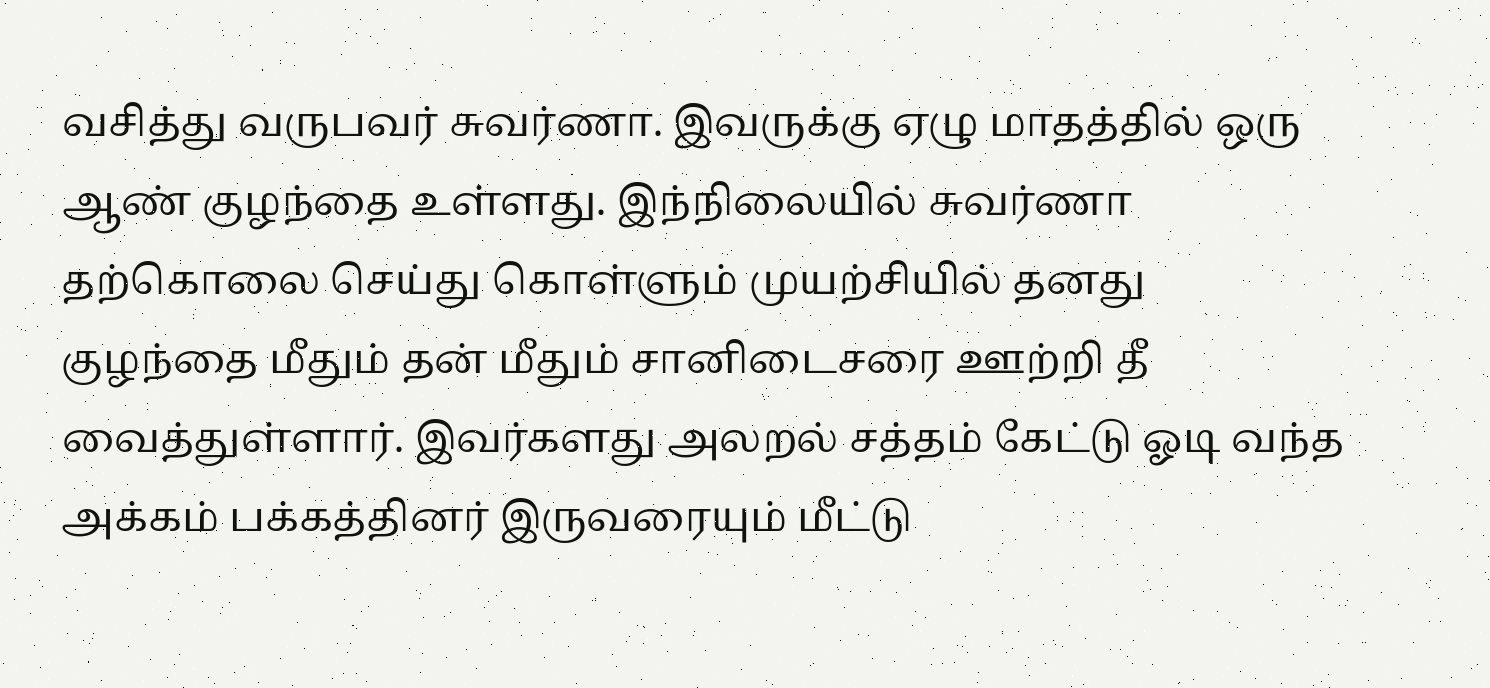வசித்து வருபவர் சுவர்ணா. இவருக்கு ஏழு மாதத்தில் ஒரு ஆண் குழந்தை உள்ளது. இந்நிலையில் சுவர்ணா தற்கொலை செய்து கொள்ளும் முயற்சியில் தனது குழந்தை மீதும் தன் மீதும் சானிடைசரை ஊற்றி தீ வைத்துள்ளார். இவர்களது அலறல் சத்தம் கேட்டு ஓடி வந்த அக்கம் பக்கத்தினர் இருவரையும் மீட்டு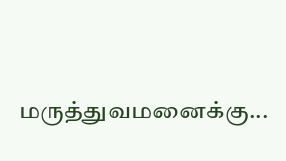மருத்துவமனைக்கு...